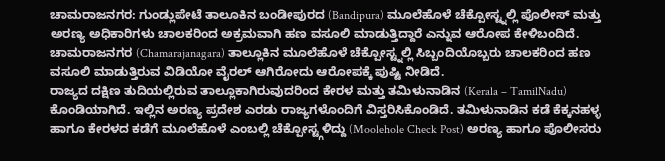ಚಾಮರಾಜನಗರ: ಗುಂಡ್ಲುಪೇಟೆ ತಾಲೂಕಿನ ಬಂಡೀಪುರದ (Bandipura) ಮೂಲೆಹೊಳೆ ಚೆಕ್ಪೋಸ್ಟ್ನಲ್ಲಿ ಪೊಲೀಸ್ ಮತ್ತು ಅರಣ್ಯ ಅಧಿಕಾರಿಗಳು ಚಾಲಕರಿಂದ ಅಕ್ರಮವಾಗಿ ಹಣ ವಸೂಲಿ ಮಾಡುತ್ತಿದ್ದಾರೆ ಎನ್ನುವ ಆರೋಪ ಕೇಳಿಬಂದಿದೆ.
ಚಾಮರಾಜನಗರ (Chamarajanagara) ತಾಲ್ಲೂಕಿನ ಮೂಲೆಹೊಳೆ ಚೆಕ್ಪೋಸ್ಟ್ನಲ್ಲಿ ಸಿಬ್ಬಂದಿಯೊಬ್ಬರು ಚಾಲಕರಿಂದ ಹಣ ವಸೂಲಿ ಮಾಡುತ್ತಿರುವ ವಿಡಿಯೋ ವೈರಲ್ ಆಗಿರೋದು ಆರೋಪಕ್ಕೆ ಪುಷ್ಟಿ ನೀಡಿದೆ.
ರಾಜ್ಯದ ದಕ್ಷಿಣ ತುದಿಯಲ್ಲಿರುವ ತಾಲ್ಲೂಕಾಗಿರುವುದರಿಂದ ಕೇರಳ ಮತ್ತು ತಮಿಳುನಾಡಿನ (Kerala – TamilNadu) ಕೊಂಡಿಯಾಗಿದೆ. ಇಲ್ಲಿನ ಅರಣ್ಯ ಪ್ರದೇಶ ಎರಡು ರಾಜ್ಯಗಳೊಂದಿಗೆ ವಿಸ್ತರಿಸಿಕೊಂಡಿದೆ. ತಮಿಳುನಾಡಿನ ಕಡೆ ಕೆಕ್ಕನಹಳ್ಳ ಹಾಗೂ ಕೇರಳದ ಕಡೆಗೆ ಮೂಲೆಹೊಳೆ ಎಂಬಲ್ಲಿ ಚೆಕ್ಪೋಸ್ಟ್ಗಳಿದ್ದು (Moolehole Check Post) ಅರಣ್ಯ ಹಾಗೂ ಪೊಲೀಸರು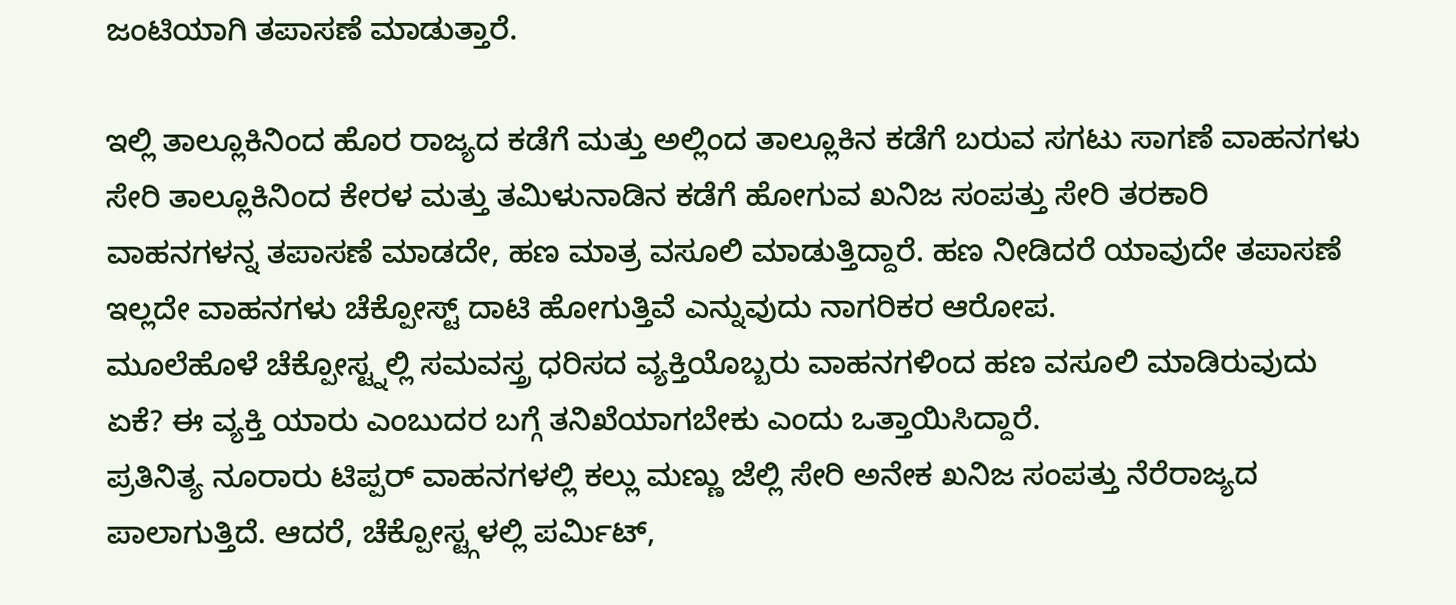ಜಂಟಿಯಾಗಿ ತಪಾಸಣೆ ಮಾಡುತ್ತಾರೆ.

ಇಲ್ಲಿ ತಾಲ್ಲೂಕಿನಿಂದ ಹೊರ ರಾಜ್ಯದ ಕಡೆಗೆ ಮತ್ತು ಅಲ್ಲಿಂದ ತಾಲ್ಲೂಕಿನ ಕಡೆಗೆ ಬರುವ ಸಗಟು ಸಾಗಣೆ ವಾಹನಗಳು ಸೇರಿ ತಾಲ್ಲೂಕಿನಿಂದ ಕೇರಳ ಮತ್ತು ತಮಿಳುನಾಡಿನ ಕಡೆಗೆ ಹೋಗುವ ಖನಿಜ ಸಂಪತ್ತು ಸೇರಿ ತರಕಾರಿ ವಾಹನಗಳನ್ನ ತಪಾಸಣೆ ಮಾಡದೇ, ಹಣ ಮಾತ್ರ ವಸೂಲಿ ಮಾಡುತ್ತಿದ್ದಾರೆ. ಹಣ ನೀಡಿದರೆ ಯಾವುದೇ ತಪಾಸಣೆ ಇಲ್ಲದೇ ವಾಹನಗಳು ಚೆಕ್ಪೋಸ್ಟ್ ದಾಟಿ ಹೋಗುತ್ತಿವೆ ಎನ್ನುವುದು ನಾಗರಿಕರ ಆರೋಪ.
ಮೂಲೆಹೊಳೆ ಚೆಕ್ಪೋಸ್ಟ್ನಲ್ಲಿ ಸಮವಸ್ತ್ರ ಧರಿಸದ ವ್ಯಕ್ತಿಯೊಬ್ಬರು ವಾಹನಗಳಿಂದ ಹಣ ವಸೂಲಿ ಮಾಡಿರುವುದು ಏಕೆ? ಈ ವ್ಯಕ್ತಿ ಯಾರು ಎಂಬುದರ ಬಗ್ಗೆ ತನಿಖೆಯಾಗಬೇಕು ಎಂದು ಒತ್ತಾಯಿಸಿದ್ದಾರೆ.
ಪ್ರತಿನಿತ್ಯ ನೂರಾರು ಟಿಪ್ಪರ್ ವಾಹನಗಳಲ್ಲಿ ಕಲ್ಲು ಮಣ್ಣು ಜೆಲ್ಲಿ ಸೇರಿ ಅನೇಕ ಖನಿಜ ಸಂಪತ್ತು ನೆರೆರಾಜ್ಯದ ಪಾಲಾಗುತ್ತಿದೆ. ಆದರೆ, ಚೆಕ್ಪೋಸ್ಟ್ಗಳಲ್ಲಿ ಪರ್ಮಿಟ್,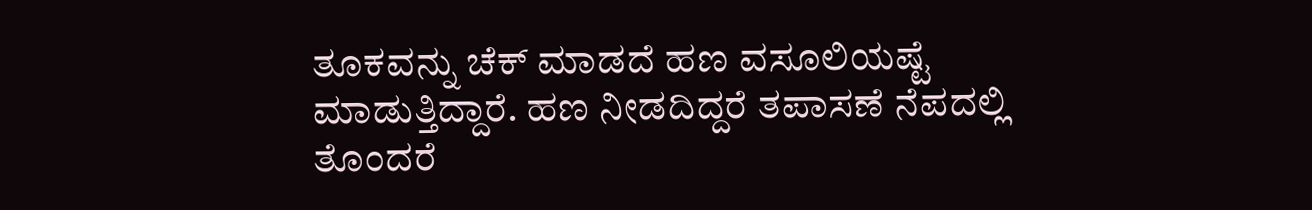ತೂಕವನ್ನು ಚೆಕ್ ಮಾಡದೆ ಹಣ ವಸೂಲಿಯಷ್ಟೆ ಮಾಡುತ್ತಿದ್ದಾರೆ. ಹಣ ನೀಡದಿದ್ದರೆ ತಪಾಸಣೆ ನೆಪದಲ್ಲಿ ತೊಂದರೆ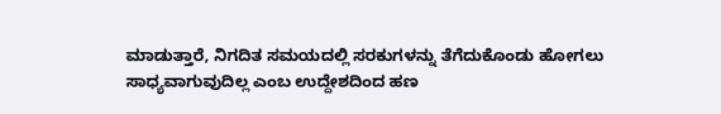ಮಾಡುತ್ತಾರೆ, ನಿಗದಿತ ಸಮಯದಲ್ಲಿ ಸರಕುಗಳನ್ನು ತೆಗೆದುಕೊಂಡು ಹೋಗಲು ಸಾಧ್ಯವಾಗುವುದಿಲ್ಲ ಎಂಬ ಉದ್ದೇಶದಿಂದ ಹಣ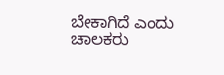ಬೇಕಾಗಿದೆ ಎಂದು ಚಾಲಕರು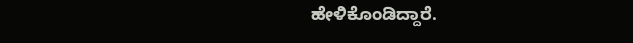ಹೇಳಿಕೊಂಡಿದ್ದಾರೆ.